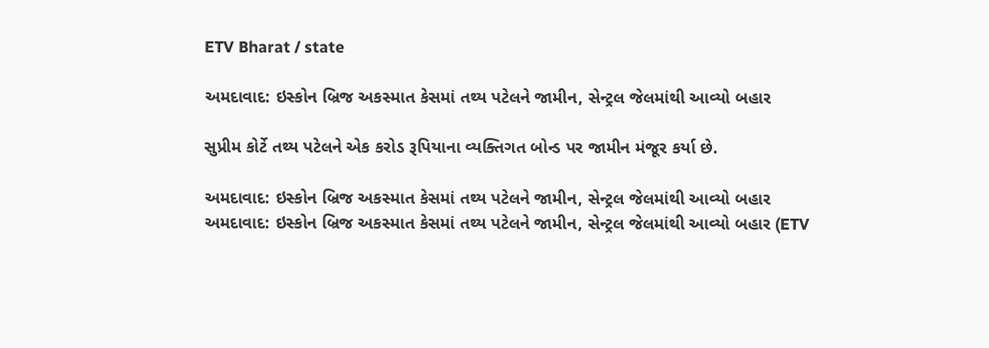ETV Bharat / state

અમદાવાદ: ઇસ્કોન બ્રિજ અકસ્માત કેસમાં તથ્ય પટેલને જામીન, સેન્ટ્રલ જેલમાંથી આવ્યો બહાર

સુપ્રીમ કોર્ટે તથ્ય પટેલને એક કરોડ રૂપિયાના વ્યક્તિગત બોન્ડ પર જામીન મંજૂર કર્યા છે.

અમદાવાદ: ઇસ્કોન બ્રિજ અકસ્માત કેસમાં તથ્ય પટેલને જામીન, સેન્ટ્રલ જેલમાંથી આવ્યો બહાર
અમદાવાદ: ઇસ્કોન બ્રિજ અકસ્માત કેસમાં તથ્ય પટેલને જામીન, સેન્ટ્રલ જેલમાંથી આવ્યો બહાર (ETV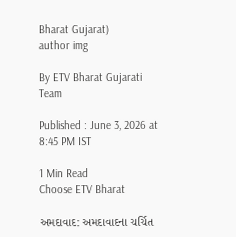Bharat Gujarat)
author img

By ETV Bharat Gujarati Team

Published : June 3, 2026 at 8:45 PM IST

1 Min Read
Choose ETV Bharat

અમદાવાદ: અમદાવાદના ચર્ચિત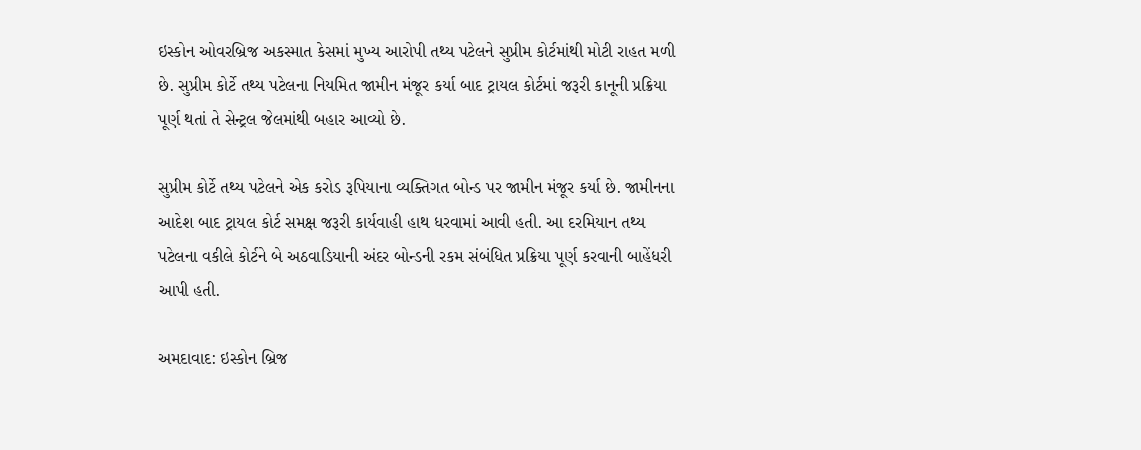ઇસ્કોન ઓવરબ્રિજ અકસ્માત કેસમાં મુખ્ય આરોપી તથ્ય પટેલને સુપ્રીમ કોર્ટમાંથી મોટી રાહત મળી છે. સુપ્રીમ કોર્ટે તથ્ય પટેલના નિયમિત જામીન મંજૂર કર્યા બાદ ટ્રાયલ કોર્ટમાં જરૂરી કાનૂની પ્રક્રિયા પૂર્ણ થતાં તે સેન્ટ્રલ જેલમાંથી બહાર આવ્યો છે.

સુપ્રીમ કોર્ટે તથ્ય પટેલને એક કરોડ રૂપિયાના વ્યક્તિગત બોન્ડ પર જામીન મંજૂર કર્યા છે. જામીનના આદેશ બાદ ટ્રાયલ કોર્ટ સમક્ષ જરૂરી કાર્યવાહી હાથ ધરવામાં આવી હતી. આ દરમિયાન તથ્ય પટેલના વકીલે કોર્ટને બે અઠવાડિયાની અંદર બોન્ડની રકમ સંબંધિત પ્રક્રિયા પૂર્ણ કરવાની બાહેંધરી આપી હતી.

અમદાવાદ: ઇસ્કોન બ્રિજ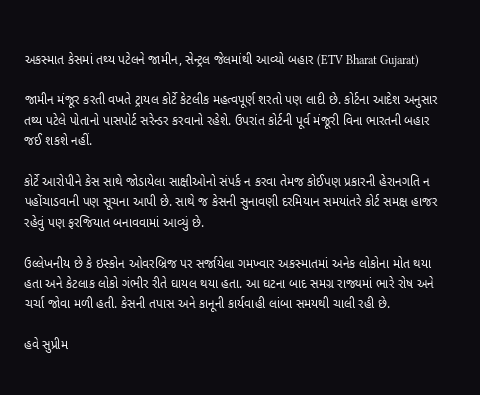અકસ્માત કેસમાં તથ્ય પટેલને જામીન, સેન્ટ્રલ જેલમાંથી આવ્યો બહાર (ETV Bharat Gujarat)

જામીન મંજૂર કરતી વખતે ટ્રાયલ કોર્ટે કેટલીક મહત્વપૂર્ણ શરતો પણ લાદી છે. કોર્ટના આદેશ અનુસાર તથ્ય પટેલે પોતાનો પાસપોર્ટ સરેન્ડર કરવાનો રહેશે. ઉપરાંત કોર્ટની પૂર્વ મંજૂરી વિના ભારતની બહાર જઈ શકશે નહીં.

કોર્ટે આરોપીને કેસ સાથે જોડાયેલા સાક્ષીઓનો સંપર્ક ન કરવા તેમજ કોઈપણ પ્રકારની હેરાનગતિ ન પહોંચાડવાની પણ સૂચના આપી છે. સાથે જ કેસની સુનાવણી દરમિયાન સમયાંતરે કોર્ટ સમક્ષ હાજર રહેવું પણ ફરજિયાત બનાવવામાં આવ્યું છે.

ઉલ્લેખનીય છે કે ઇસ્કોન ઓવરબ્રિજ પર સર્જાયેલા ગમખ્વાર અકસ્માતમાં અનેક લોકોના મોત થયા હતા અને કેટલાક લોકો ગંભીર રીતે ઘાયલ થયા હતા. આ ઘટના બાદ સમગ્ર રાજ્યમાં ભારે રોષ અને ચર્ચા જોવા મળી હતી. કેસની તપાસ અને કાનૂની કાર્યવાહી લાંબા સમયથી ચાલી રહી છે.

હવે સુપ્રીમ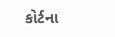કોર્ટના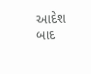આદેશ બાદ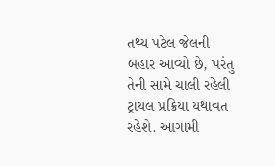તથ્ય પટેલ જેલની બહાર આવ્યો છે, પરંતુ તેની સામે ચાલી રહેલી ટ્રાયલ પ્રક્રિયા યથાવત રહેશે. આગામી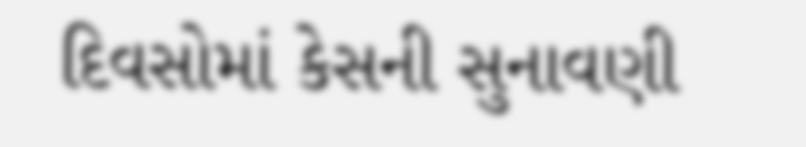દિવસોમાં કેસની સુનાવણી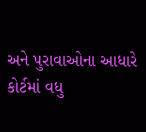અને પુરાવાઓના આધારે કોર્ટમાં વધુ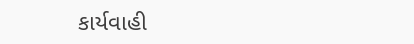કાર્યવાહી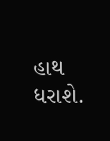હાથ ધરાશે.